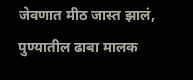जेवणात मीठ जास्त झालं, पुण्यातील ढाबा मालक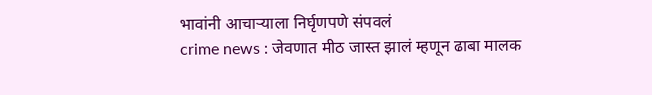भावांनी आचाऱ्याला निर्घृणपणे संपवलं
crime news : जेवणात मीठ जास्त झालं म्हणून ढाबा मालक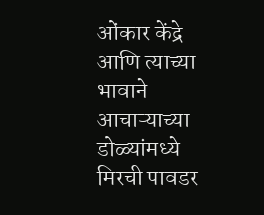ओंकार केंद्रे आणि त्याच्या भावाने आचाऱ्याच्या डोळ्यांमध्ये मिरची पावडर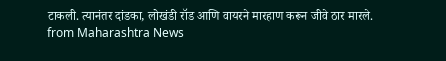टाकली. त्यानंतर दांडका, लोखंडी रॉड आणि वायरने मारहाण करून जीवे ठार मारले.
from Maharashtra News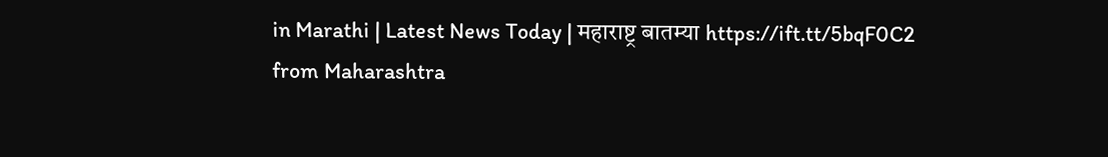in Marathi | Latest News Today | महाराष्ट्र बातम्या https://ift.tt/5bqF0C2
from Maharashtra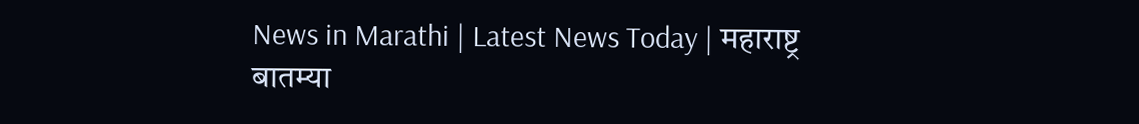News in Marathi | Latest News Today | महाराष्ट्र बातम्या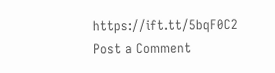https://ift.tt/5bqF0C2
Post a Comment